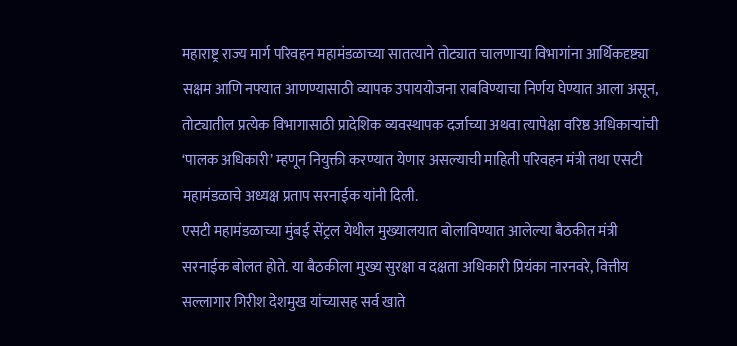महाराष्ट्र राज्य मार्ग परिवहन महामंडळाच्या सातत्याने तोट्यात चालणाऱ्या विभागांना आर्थिकदृष्ट्या सक्षम आणि नफ्यात आणण्यासाठी व्यापक उपाययोजना राबविण्याचा निर्णय घेण्यात आला असून, तोट्यातील प्रत्येक विभागासाठी प्रादेशिक व्यवस्थापक दर्जाच्या अथवा त्यापेक्षा वरिष्ठ अधिकाऱ्यांची ‘पालक अधिकारी’ म्हणून नियुक्ती करण्यात येणार असल्याची माहिती परिवहन मंत्री तथा एसटी महामंडळाचे अध्यक्ष प्रताप सरनाईक यांनी दिली.
एसटी महामंडळाच्या मुंबई सेंट्रल येथील मुख्यालयात बोलाविण्यात आलेल्या बैठकीत मंत्री सरनाईक बोलत होते. या बैठकीला मुख्य सुरक्षा व दक्षता अधिकारी प्रियंका नारनवरे, वित्तीय सल्लागार गिरीश देशमुख यांच्यासह सर्व खाते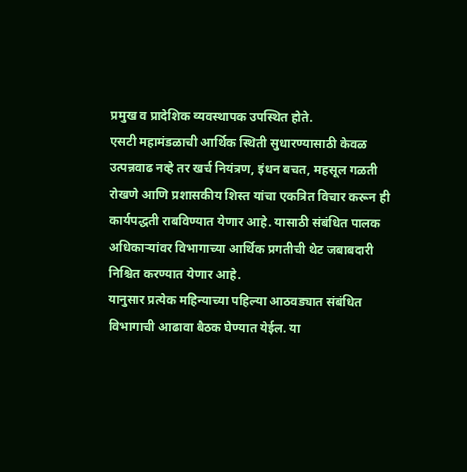प्रमुख व प्रादेशिक व्यवस्थापक उपस्थित होते.
एसटी महामंडळाची आर्थिक स्थिती सुधारण्यासाठी केवळ उत्पन्नवाढ नव्हे तर खर्च नियंत्रण, इंधन बचत, महसूल गळती रोखणे आणि प्रशासकीय शिस्त यांचा एकत्रित विचार करून ही कार्यपद्धती राबविण्यात येणार आहे. यासाठी संबंधित पालक अधिकाऱ्यांवर विभागाच्या आर्थिक प्रगतीची थेट जबाबदारी निश्चित करण्यात येणार आहे.
यानुसार प्रत्येक महिन्याच्या पहिल्या आठवड्यात संबंधित विभागाची आढावा बैठक घेण्यात येईल. या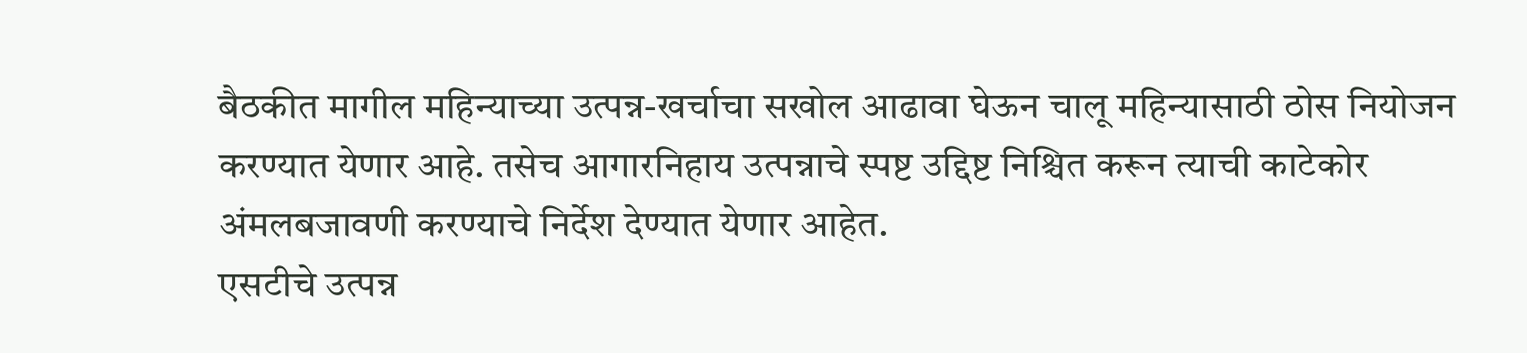बैठकीत मागील महिन्याच्या उत्पन्न-खर्चाचा सखोल आढावा घेऊन चालू महिन्यासाठी ठोस नियोजन करण्यात येणार आहे. तसेच आगारनिहाय उत्पन्नाचे स्पष्ट उद्दिष्ट निश्चित करून त्याची काटेकोर अंमलबजावणी करण्याचे निर्देश देण्यात येणार आहेत.
एसटीचे उत्पन्न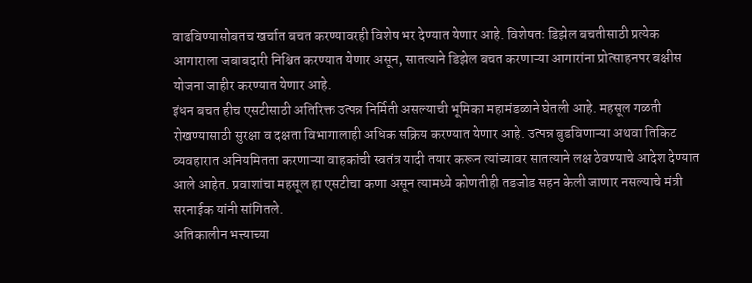वाढविण्यासोबतच खर्चात बचत करण्यावरही विशेष भर देण्यात येणार आहे. विशेषतः डिझेल बचतीसाठी प्रत्येक आगाराला जबाबदारी निश्चित करण्यात येणार असून, सातत्याने डिझेल बचत करणाऱ्या आगारांना प्रोत्साहनपर बक्षीस योजना जाहीर करण्यात येणार आहे.
इंधन बचत हीच एसटीसाठी अतिरिक्त उत्पन्न निर्मिती असल्याची भूमिका महामंडळाने घेतली आहे. महसूल गळती रोखण्यासाठी सुरक्षा व दक्षता विभागालाही अधिक सक्रिय करण्यात येणार आहे. उत्पन्न बुडविणाऱ्या अथवा तिकिट व्यवहारात अनियमितता करणाऱ्या वाहकांची स्वतंत्र यादी तयार करून त्यांच्यावर सातत्याने लक्ष ठेवण्याचे आदेश देण्यात आले आहेत. प्रवाशांचा महसूल हा एसटीचा कणा असून त्यामध्ये कोणतीही तडजोड सहन केली जाणार नसल्याचे मंत्री सरनाईक यांनी सांगितले.
अतिकालीन भत्त्याच्या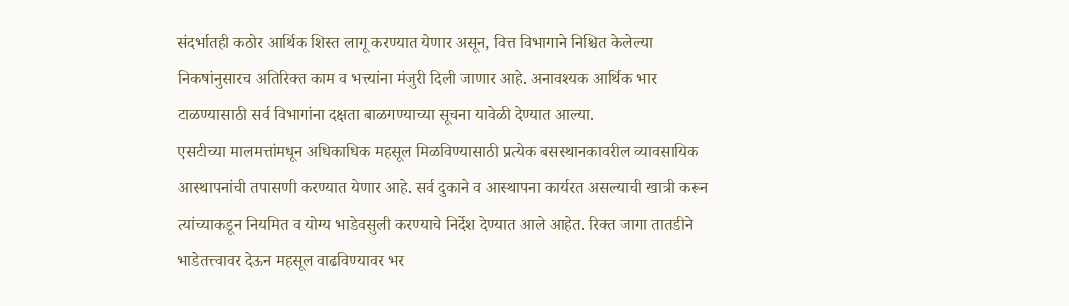संदर्भातही कठोर आर्थिक शिस्त लागू करण्यात येणार असून, वित्त विभागाने निश्चित केलेल्या निकषांनुसारच अतिरिक्त काम व भत्त्यांना मंजुरी दिली जाणार आहे. अनावश्यक आर्थिक भार टाळण्यासाठी सर्व विभागांना दक्षता बाळगण्याच्या सूचना यावेळी देण्यात आल्या.
एसटीच्या मालमत्तांमधून अधिकाधिक महसूल मिळविण्यासाठी प्रत्येक बसस्थानकावरील व्यावसायिक आस्थापनांची तपासणी करण्यात येणार आहे. सर्व दुकाने व आस्थापना कार्यरत असल्याची खात्री करून त्यांच्याकडून नियमित व योग्य भाडेवसुली करण्याचे निर्देश देण्यात आले आहेत. रिक्त जागा तातडीने भाडेतत्त्वावर देऊन महसूल वाढविण्यावर भर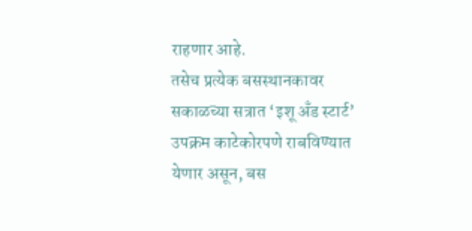राहणार आहे.
तसेच प्रत्येक बसस्थानकावर सकाळच्या सत्रात ‘इशू अँड स्टार्ट’ उपक्रम काटेकोरपणे राबविण्यात येणार असून, बस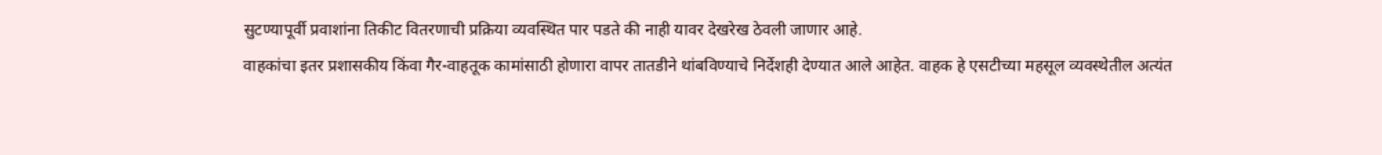सुटण्यापूर्वी प्रवाशांना तिकीट वितरणाची प्रक्रिया व्यवस्थित पार पडते की नाही यावर देखरेख ठेवली जाणार आहे.
वाहकांचा इतर प्रशासकीय किंवा गैर-वाहतूक कामांसाठी होणारा वापर तातडीने थांबविण्याचे निर्देशही देण्यात आले आहेत. वाहक हे एसटीच्या महसूल व्यवस्थेतील अत्यंत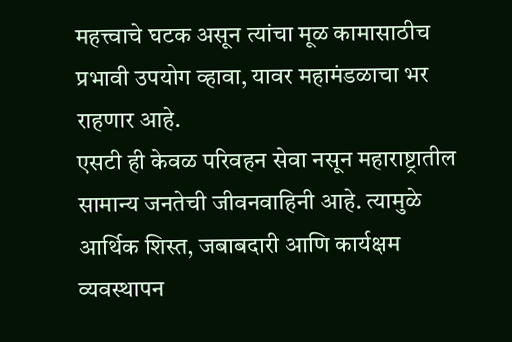महत्त्वाचे घटक असून त्यांचा मूळ कामासाठीच प्रभावी उपयोग व्हावा, यावर महामंडळाचा भर राहणार आहे.
एसटी ही केवळ परिवहन सेवा नसून महाराष्ट्रातील सामान्य जनतेची जीवनवाहिनी आहे. त्यामुळे आर्थिक शिस्त, जबाबदारी आणि कार्यक्षम व्यवस्थापन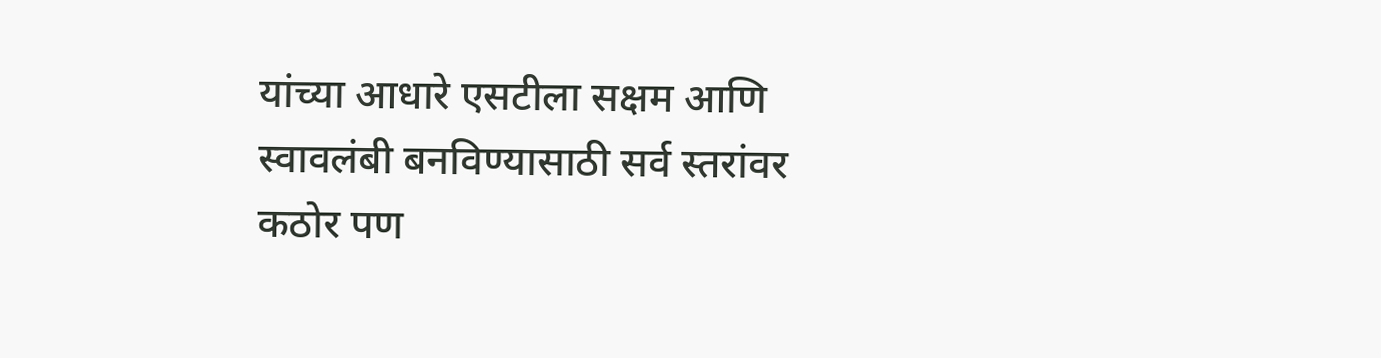यांच्या आधारे एसटीला सक्षम आणि स्वावलंबी बनविण्यासाठी सर्व स्तरांवर कठोर पण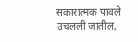सकारात्मक पावले उचलली जातील,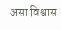असा विश्वास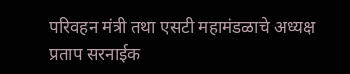परिवहन मंत्री तथा एसटी महामंडळाचे अध्यक्ष प्रताप सरनाईक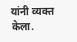यांनी व्यक्त केला.